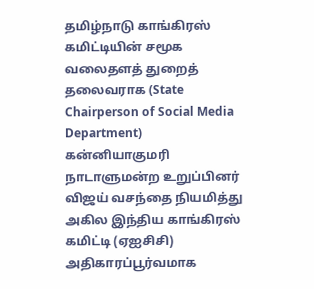தமிழ்நாடு காங்கிரஸ் கமிட்டியின் சமூக வலைதளத் துறைத் தலைவராக (State Chairperson of Social Media Department) கன்னியாகுமரி நாடாளுமன்ற உறுப்பினர் விஜய் வசந்தை நியமித்து அகில இந்திய காங்கிரஸ் கமிட்டி (ஏஐசிசி) அதிகாரப்பூர்வமாக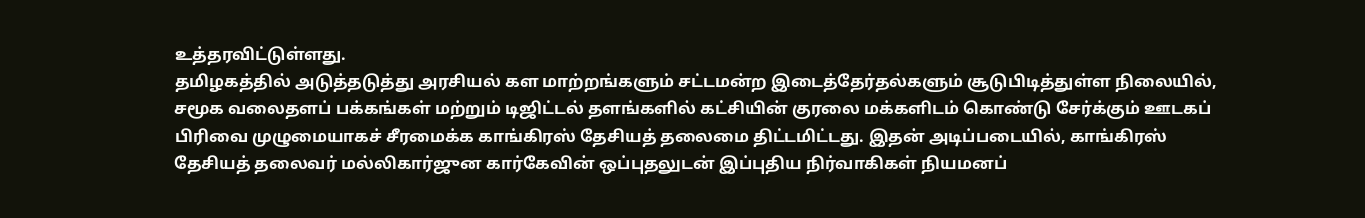உத்தரவிட்டுள்ளது.
தமிழகத்தில் அடுத்தடுத்து அரசியல் கள மாற்றங்களும் சட்டமன்ற இடைத்தேர்தல்களும் சூடுபிடித்துள்ள நிலையில், சமூக வலைதளப் பக்கங்கள் மற்றும் டிஜிட்டல் தளங்களில் கட்சியின் குரலை மக்களிடம் கொண்டு சேர்க்கும் ஊடகப் பிரிவை முழுமையாகச் சீரமைக்க காங்கிரஸ் தேசியத் தலைமை திட்டமிட்டது. இதன் அடிப்படையில், காங்கிரஸ் தேசியத் தலைவர் மல்லிகார்ஜுன கார்கேவின் ஒப்புதலுடன் இப்புதிய நிர்வாகிகள் நியமனப்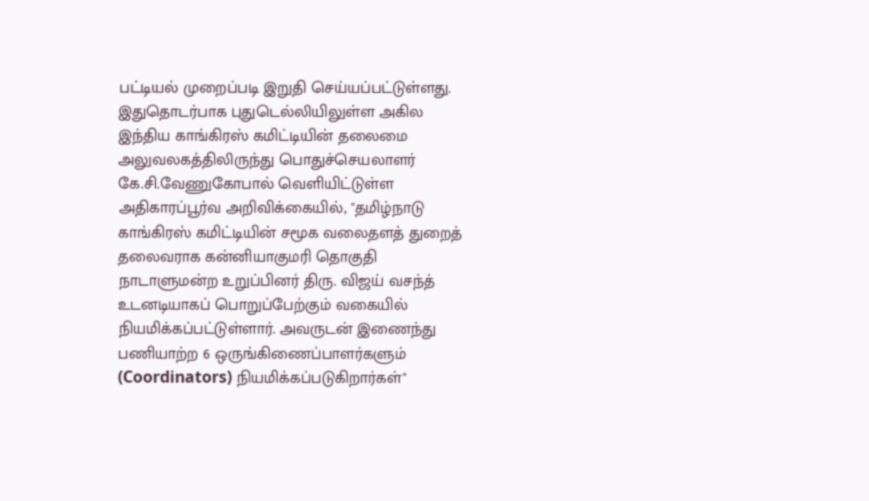பட்டியல் முறைப்படி இறுதி செய்யப்பட்டுள்ளது.
இதுதொடர்பாக புதுடெல்லியிலுள்ள அகில இந்திய காங்கிரஸ் கமிட்டியின் தலைமை அலுவலகத்திலிருந்து பொதுச்செயலாளர் கே.சி.வேணுகோபால் வெளியிட்டுள்ள அதிகாரப்பூர்வ அறிவிக்கையில், "தமிழ்நாடு காங்கிரஸ் கமிட்டியின் சமூக வலைதளத் துறைத் தலைவராக கன்னியாகுமரி தொகுதி நாடாளுமன்ற உறுப்பினர் திரு. விஜய் வசந்த் உடனடியாகப் பொறுப்பேற்கும் வகையில் நியமிக்கப்பட்டுள்ளார். அவருடன் இணைந்து பணியாற்ற 6 ஒருங்கிணைப்பாளர்களும் (Coordinators) நியமிக்கப்படுகிறார்கள்"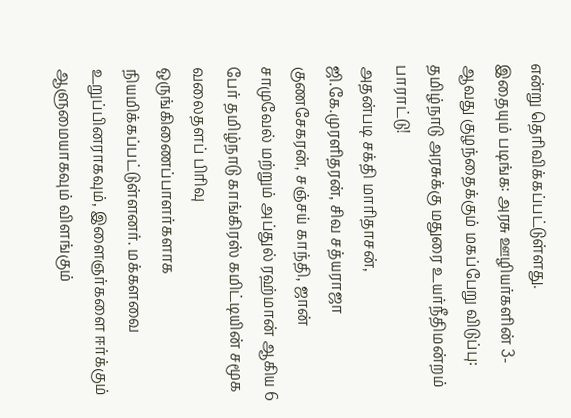என்று தெரிவிக்கப்பட்டுள்ளது.
இதையும் படிங்க: அரசு ஊழியர்களின் 3-ஆவது குழந்தைக்கும் மகப்பேறு விடுப்பு: தமிழ்நாடு அரசுக்கு மதுரை உயர்நீதிமன்றம் பாராட்டு!
அதன்படி சக்தி மாரிதாசன், ஜி.கே.முரளிதரன், சிவ சத்யராஜா குணசேகரன், சஞ்சய் காந்தி, ஜான் சாமுவேல் மற்றும் அப்துல் ரஹ்மான் ஆகிய 6 பேர் தமிழ்நாடு காங்கிரஸ் கமிட்டியின் சமூக வலைதளப் பிரிவு ஒருங்கிணைப்பாளர்களாக நியமிக்கப்பட்டுள்ளனர். மக்களவை உறுப்பினராகவும், இளைஞர்களை ஈர்க்கும் ஆளுமையாகவும் விளங்கும்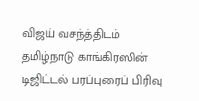விஜய் வசந்த்திடம் தமிழ்நாடு காங்கிரஸின் டிஜிட்டல் பரப்புரைப் பிரிவு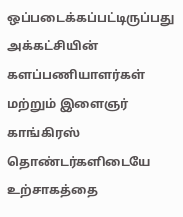ஒப்படைக்கப்பட்டிருப்பது அக்கட்சியின் களப்பணியாளர்கள் மற்றும் இளைஞர் காங்கிரஸ் தொண்டர்களிடையே உற்சாகத்தை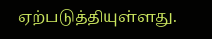ஏற்படுத்தியுள்ளது.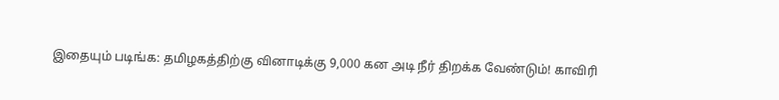இதையும் படிங்க: தமிழகத்திற்கு வினாடிக்கு 9,000 கன அடி நீர் திறக்க வேண்டும்! காவிரி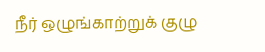நீர் ஒழுங்காற்றுக் குழு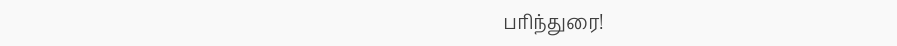பரிந்துரை!